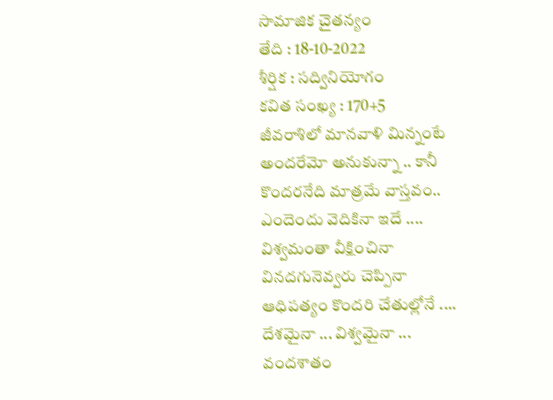సామాజిక చైతన్యం
తేది : 18-10-2022
శీర్షిక : సద్వినియోగం
కవిత సంఖ్య : 170+5
జీవరాశిలో మానవాళి మిన్నంటే
అందరేమో అనుకున్నా .. కానీ
కొందరనేది మాత్రమే వాస్తవం..
ఎందెందు వెదికినా ఇదే ....
విశ్వమంతా వీక్షించినా
వినదగునెవ్వరు చెప్పినా
ఆధిపత్యం కొందరి చేతుల్లోనే ....
దేశమైనా ... విశ్వమైనా ...
వందశాతం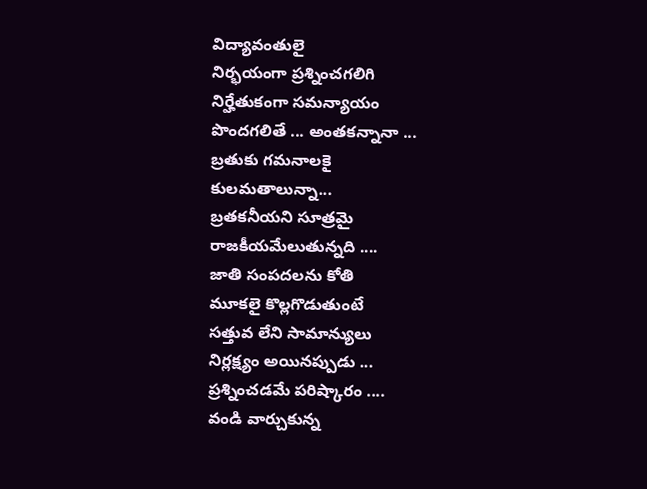విద్యావంతులై
నిర్భయంగా ప్రశ్నించగలిగి
నిర్హేతుకంగా సమన్యాయం
పొందగలితే ... అంతకన్నానా ...
బ్రతుకు గమనాలకై
కులమతాలున్నా...
బ్రతకనీయని సూత్రమై
రాజకీయమేలుతున్నది ....
జాతి సంపదలను కోతి
మూకలై కొల్లగొడుతుంటే
సత్తువ లేని సామాన్యులు
నిర్లక్ష్యం అయినప్పుడు ...
ప్రశ్నించడమే పరిష్కారం ....
వండి వార్చుకున్న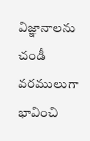విజ్ఞానాలను
చండీ వరములుగా భావించి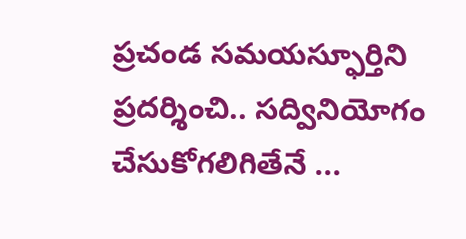ప్రచండ సమయస్ఫూర్తిని
ప్రదర్శించి.. సద్వినియోగం
చేసుకోగలిగితేనే ...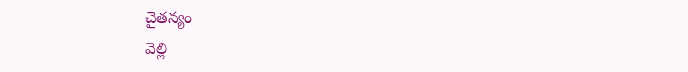చైతన్యం
వెల్లి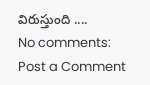విరుస్తుంది ....
No comments:
Post a Comment